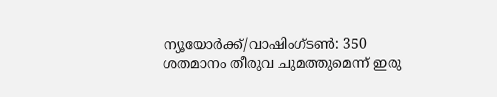ന്യൂയോർക്ക്/വാഷിംഗ്ടൺ: 350 ശതമാനം തീരുവ ചുമത്തുമെന്ന് ഇരു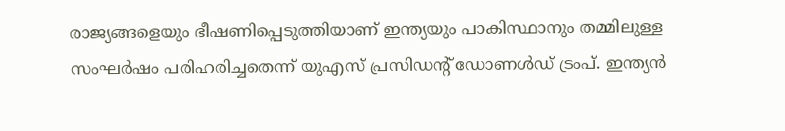രാജ്യങ്ങളെയും ഭീഷണിപ്പെടുത്തിയാണ് ഇന്ത്യയും പാകിസ്ഥാനും തമ്മിലുള്ള സംഘർഷം പരിഹരിച്ചതെന്ന് യുഎസ് പ്രസിഡന്റ് ഡോണൾഡ് ട്രംപ്. ഇന്ത്യൻ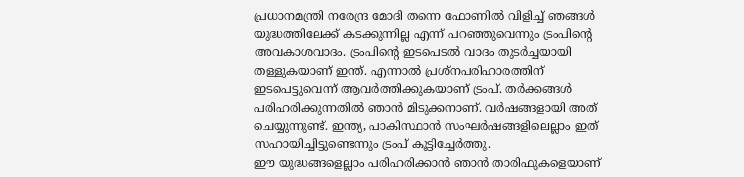പ്രധാനമന്ത്രി നരേന്ദ്ര മോദി തന്നെ ഫോണിൽ വിളിച്ച് ഞങ്ങൾ യുദ്ധത്തിലേക്ക് കടക്കുന്നില്ല എന്ന് പറഞ്ഞുവെന്നും ട്രംപിന്റെ അവകാശവാദം. ട്രംപിന്റെ ഇടപെടൽ വാദം തുടർച്ചയായി തള്ളുകയാണ് ഇന്ത്. എന്നാൽ പ്രശ്നപരിഹാരത്തിന് ഇടപെട്ടുവെന്ന് ആവർത്തിക്കുകയാണ് ട്രംപ്. തർക്കങ്ങൾ പരിഹരിക്കുന്നതിൽ ഞാൻ മിടുക്കനാണ്. വർഷങ്ങളായി അത് ചെയ്യുന്നുണ്ട്. ഇന്ത്യ, പാകിസ്ഥാൻ സംഘർഷങ്ങളിലെല്ലാം ഇത് സഹായിച്ചിട്ടുണ്ടെന്നും ട്രംപ് കൂട്ടിച്ചേർത്തു.
ഈ യുദ്ധങ്ങളെല്ലാം പരിഹരിക്കാൻ ഞാൻ താരിഫുകളെയാണ്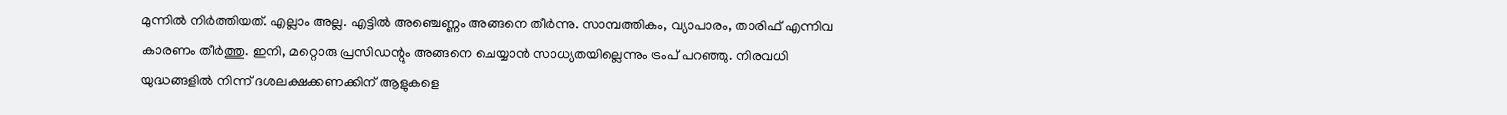മുന്നിൽ നിർത്തിയത്. എല്ലാം അല്ല. എട്ടിൽ അഞ്ചെണ്ണം അങ്ങനെ തീർന്നു. സാമ്പത്തികം, വ്യാപാരം, താരിഫ് എന്നിവ കാരണം തീർത്തു. ഇനി, മറ്റൊരു പ്രസിഡന്റും അങ്ങനെ ചെയ്യാൻ സാധ്യതയില്ലെന്നും ട്രംപ് പറഞ്ഞു. നിരവധി യുദ്ധങ്ങളിൽ നിന്ന് ദശലക്ഷക്കണക്കിന് ആളുകളെ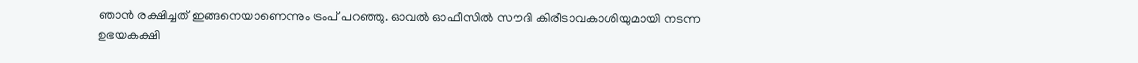ഞാൻ രക്ഷിച്ചത് ഇങ്ങനെയാണെന്നും ട്രംപ് പറഞ്ഞു. ഓവൽ ഓഫീസിൽ സൗദി കിരീടാവകാശിയുമായി നടന്ന ഉഭയകക്ഷി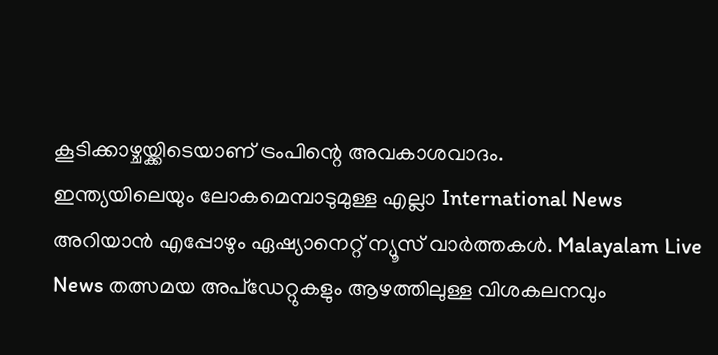കൂടിക്കാഴ്ചയ്ക്കിടെയാണ് ട്രംപിന്റെ അവകാശവാദം.
ഇന്ത്യയിലെയും ലോകമെമ്പാടുമുള്ള എല്ലാ International News അറിയാൻ എപ്പോഴും ഏഷ്യാനെറ്റ് ന്യൂസ് വാർത്തകൾ. Malayalam Live News തത്സമയ അപ്ഡേറ്റുകളും ആഴത്തിലുള്ള വിശകലനവും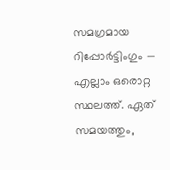സമഗ്രമായ റിപ്പോർട്ടിംഗും — എല്ലാം ഒരൊറ്റ സ്ഥലത്ത്. ഏത് സമയത്തും,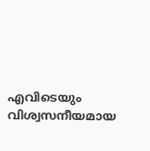എവിടെയും വിശ്വസനീയമായ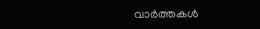വാർത്തകൾ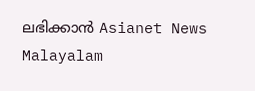ലഭിക്കാൻ Asianet News Malayalam